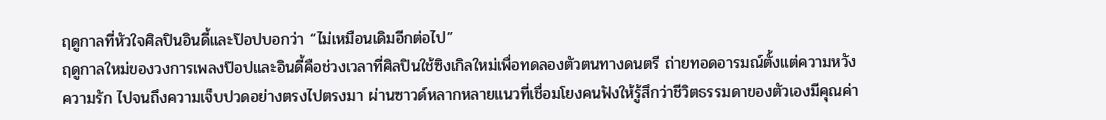ฤดูกาลที่หัวใจศิลปินอินดี้และป๊อปบอกว่า “ไม่เหมือนเดิมอีกต่อไป”
ฤดูกาลใหม่ของวงการเพลงป๊อปและอินดี้คือช่วงเวลาที่ศิลปินใช้ซิงเกิลใหม่เพื่อทดลองตัวตนทางดนตรี ถ่ายทอดอารมณ์ตั้งแต่ความหวัง ความรัก ไปจนถึงความเจ็บปวดอย่างตรงไปตรงมา ผ่านซาวด์หลากหลายแนวที่เชื่อมโยงคนฟังให้รู้สึกว่าชีวิตธรรมดาของตัวเองมีคุณค่า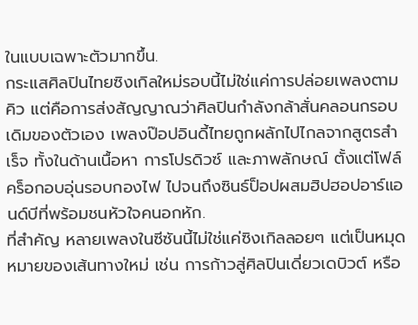ในแบบเฉพาะตัวมากขึ้น.
กระแสศิลปินไทยซิงเกิลใหม่รอบนี้ไม่ใช่แค่การปล่อยเพลงตามคิว แต่คือการส่งสัญญาณว่าศิลปินกำลังกล้าสั่นคลอนกรอบเดิมของตัวเอง เพลงป๊อปอินดี้ไทยถูกผลักไปไกลจากสูตรสำเร็จ ทั้งในด้านเนื้อหา การโปรดิวซ์ และภาพลักษณ์ ตั้งแต่โฟล์คร็อกอบอุ่นรอบกองไฟ ไปจนถึงซินธ์ป็อปผสมฮิปฮอปอาร์แอนด์บีที่พร้อมชนหัวใจคนอกหัก.
ที่สำคัญ หลายเพลงในซีซันนี้ไม่ใช่แค่ซิงเกิลลอยๆ แต่เป็นหมุดหมายของเส้นทางใหม่ เช่น การก้าวสู่ศิลปินเดี่ยวเดบิวต์ หรือ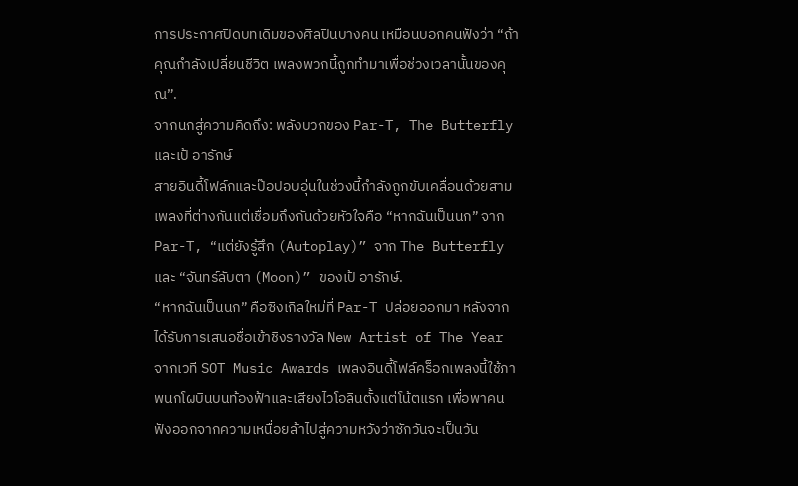การประกาศปิดบทเดิมของศิลปินบางคน เหมือนบอกคนฟังว่า “ถ้าคุณกำลังเปลี่ยนชีวิต เพลงพวกนี้ถูกทำมาเพื่อช่วงเวลานั้นของคุณ”.
จากนกสู่ความคิดถึง: พลังบวกของ Par-T, The Butterfly และเป้ อารักษ์
สายอินดี้โฟล์กและป๊อปอบอุ่นในช่วงนี้กำลังถูกขับเคลื่อนด้วยสามเพลงที่ต่างกันแต่เชื่อมถึงกันด้วยหัวใจคือ “หากฉันเป็นนก” จาก Par-T, “แต่ยังรู้สึก (Autoplay)” จาก The Butterfly และ “จันทร์ลับตา (Moon)” ของเป้ อารักษ์.
“หากฉันเป็นนก” คือซิงเกิลใหม่ที่ Par-T ปล่อยออกมา หลังจากได้รับการเสนอชื่อเข้าชิงรางวัล New Artist of The Year จากเวที SOT Music Awards เพลงอินดี้โฟล์คร็อกเพลงนี้ใช้ภาพนกโผบินบนท้องฟ้าและเสียงไวโอลินตั้งแต่โน้ตแรก เพื่อพาคนฟังออกจากความเหนื่อยล้าไปสู่ความหวังว่าซักวันจะเป็นวัน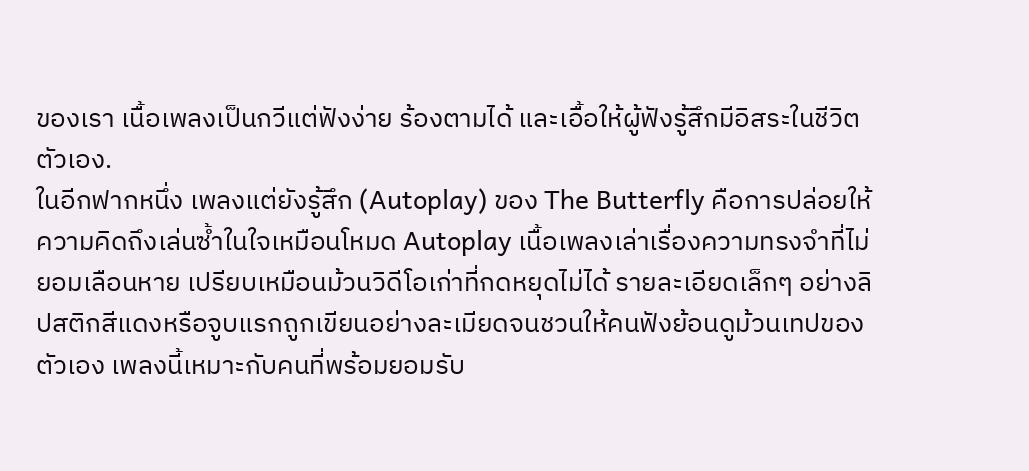ของเรา เนื้อเพลงเป็นกวีแต่ฟังง่าย ร้องตามได้ และเอื้อให้ผู้ฟังรู้สึกมีอิสระในชีวิตตัวเอง.
ในอีกฟากหนึ่ง เพลงแต่ยังรู้สึก (Autoplay) ของ The Butterfly คือการปล่อยให้ความคิดถึงเล่นซ้ำในใจเหมือนโหมด Autoplay เนื้อเพลงเล่าเรื่องความทรงจำที่ไม่ยอมเลือนหาย เปรียบเหมือนม้วนวิดีโอเก่าที่กดหยุดไม่ได้ รายละเอียดเล็กๆ อย่างลิปสติกสีแดงหรือจูบแรกถูกเขียนอย่างละเมียดจนชวนให้คนฟังย้อนดูม้วนเทปของตัวเอง เพลงนี้เหมาะกับคนที่พร้อมยอมรับ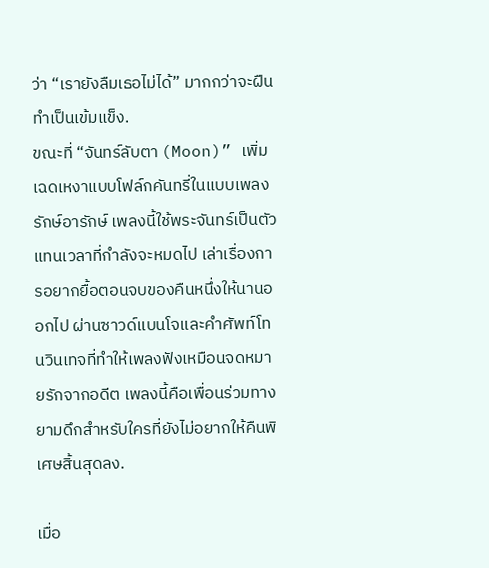ว่า “เรายังลืมเธอไม่ได้” มากกว่าจะฝืนทำเป็นเข้มแข็ง.
ขณะที่ “จันทร์ลับตา (Moon)” เพิ่มเฉดเหงาแบบโฟล์กคันทรี่ในแบบเพลงรักษ์อารักษ์ เพลงนี้ใช้พระจันทร์เป็นตัวแทนเวลาที่กำลังจะหมดไป เล่าเรื่องการอยากยื้อตอนจบของคืนหนึ่งให้นานออกไป ผ่านซาวด์แบนโจและคำศัพท์โทนวินเทจที่ทำให้เพลงฟังเหมือนจดหมายรักจากอดีต เพลงนี้คือเพื่อนร่วมทางยามดึกสำหรับใครที่ยังไม่อยากให้คืนพิเศษสิ้นสุดลง.

เมื่อ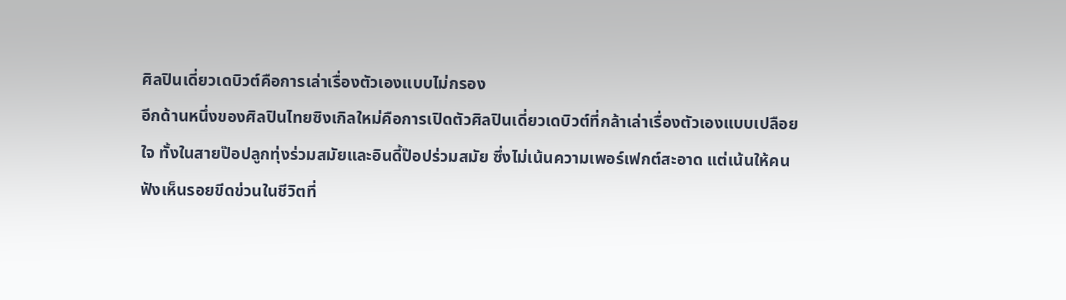ศิลปินเดี่ยวเดบิวต์คือการเล่าเรื่องตัวเองแบบไม่กรอง
อีกด้านหนึ่งของศิลปินไทยซิงเกิลใหม่คือการเปิดตัวศิลปินเดี่ยวเดบิวต์ที่กล้าเล่าเรื่องตัวเองแบบเปลือยใจ ทั้งในสายป๊อปลูกทุ่งร่วมสมัยและอินดี้ป๊อปร่วมสมัย ซึ่งไม่เน้นความเพอร์เฟกต์สะอาด แต่เน้นให้คนฟังเห็นรอยขีดข่วนในชีวิตที่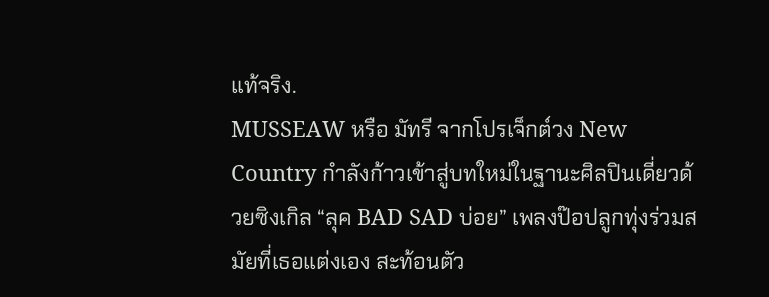แท้จริง.
MUSSEAW หรือ มัทรี จากโปรเจ็กต์วง New Country กำลังก้าวเข้าสู่บทใหม่ในฐานะศิลปินเดี่ยวด้วยซิงเกิล “ลุค BAD SAD บ่อย” เพลงป๊อปลูกทุ่งร่วมสมัยที่เธอแต่งเอง สะท้อนตัว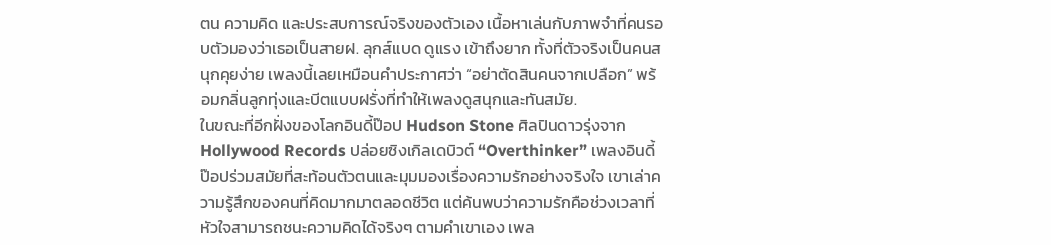ตน ความคิด และประสบการณ์จริงของตัวเอง เนื้อหาเล่นกับภาพจำที่คนรอบตัวมองว่าเธอเป็นสายฝ. ลุกส์แบด ดูแรง เข้าถึงยาก ทั้งที่ตัวจริงเป็นคนสนุกคุยง่าย เพลงนี้เลยเหมือนคำประกาศว่า “อย่าตัดสินคนจากเปลือก” พร้อมกลิ่นลูกทุ่งและบีตแบบฝรั่งที่ทำให้เพลงดูสนุกและทันสมัย.
ในขณะที่อีกฝั่งของโลกอินดี้ป๊อป Hudson Stone ศิลปินดาวรุ่งจาก Hollywood Records ปล่อยซิงเกิลเดบิวต์ “Overthinker” เพลงอินดี้ป๊อปร่วมสมัยที่สะท้อนตัวตนและมุมมองเรื่องความรักอย่างจริงใจ เขาเล่าความรู้สึกของคนที่คิดมากมาตลอดชีวิต แต่ค้นพบว่าความรักคือช่วงเวลาที่หัวใจสามารถชนะความคิดได้จริงๆ ตามคำเขาเอง เพล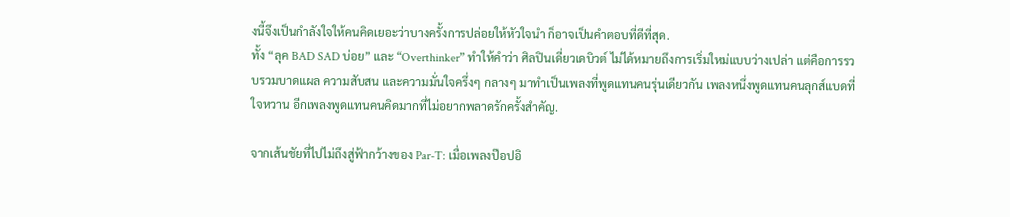งนี้จึงเป็นกำลังใจให้คนคิดเยอะว่าบางครั้งการปล่อยให้หัวใจนำ ก็อาจเป็นคำตอบที่ดีที่สุด.
ทั้ง “ลุค BAD SAD บ่อย” และ “Overthinker” ทำให้คำว่า ศิลปินเดี่ยวเดบิวต์ ไม่ได้หมายถึงการเริ่มใหม่แบบว่างเปล่า แต่คือการรวบรวมบาดแผล ความสับสน และความมั่นใจครึ่งๆ กลางๆ มาทำเป็นเพลงที่พูดแทนคนรุ่นเดียวกัน เพลงหนึ่งพูดแทนคนลุกส์แบดที่ใจหวาน อีกเพลงพูดแทนคนคิดมากที่ไม่อยากพลาดรักครั้งสำคัญ.

จากเส้นชัยที่ไปไม่ถึงสู่ฟ้ากว้างของ Par-T: เมื่อเพลงป๊อปอิ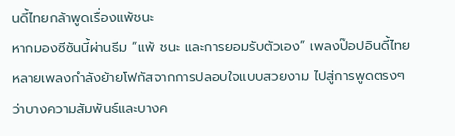นดี้ไทยกล้าพูดเรื่องแพ้ชนะ
หากมองซีซันนี้ผ่านธีม “แพ้ ชนะ และการยอมรับตัวเอง” เพลงป๊อปอินดี้ไทยหลายเพลงกำลังย้ายโฟกัสจากการปลอบใจแบบสวยงาม ไปสู่การพูดตรงๆ ว่าบางความสัมพันธ์และบางค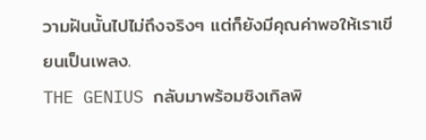วามฝันนั้นไปไม่ถึงจริงๆ แต่ก็ยังมีคุณค่าพอให้เราเขียนเป็นเพลง.
THE GENIUS กลับมาพร้อมซิงเกิลพิ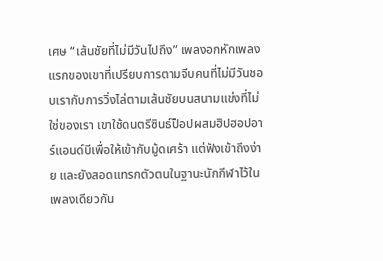เศษ “เส้นชัยที่ไม่มีวันไปถึง” เพลงอกหักเพลงแรกของเขาที่เปรียบการตามจีบคนที่ไม่มีวันชอบเรากับการวิ่งไล่ตามเส้นชัยบนสนามแข่งที่ไม่ใช่ของเรา เขาใช้ดนตรีซินธ์ป็อปผสมฮิปฮอปอาร์แอนด์บีเพื่อให้เข้ากับมู้ดเศร้า แต่ฟังเข้าถึงง่าย และยังสอดแทรกตัวตนในฐานะนักกีฬาไว้ในเพลงเดียวกัน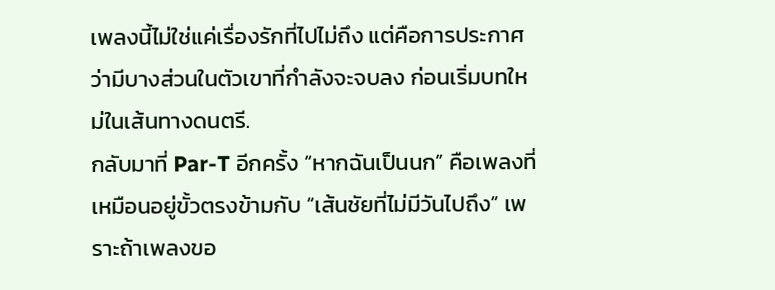เพลงนี้ไม่ใช่แค่เรื่องรักที่ไปไม่ถึง แต่คือการประกาศว่ามีบางส่วนในตัวเขาที่กำลังจะจบลง ก่อนเริ่มบทใหม่ในเส้นทางดนตรี.
กลับมาที่ Par-T อีกครั้ง “หากฉันเป็นนก” คือเพลงที่เหมือนอยู่ขั้วตรงข้ามกับ “เส้นชัยที่ไม่มีวันไปถึง” เพราะถ้าเพลงขอ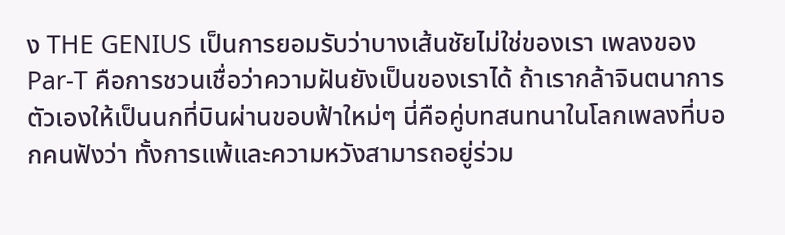ง THE GENIUS เป็นการยอมรับว่าบางเส้นชัยไม่ใช่ของเรา เพลงของ Par-T คือการชวนเชื่อว่าความฝันยังเป็นของเราได้ ถ้าเรากล้าจินตนาการตัวเองให้เป็นนกที่บินผ่านขอบฟ้าใหม่ๆ นี่คือคู่บทสนทนาในโลกเพลงที่บอกคนฟังว่า ทั้งการแพ้และความหวังสามารถอยู่ร่วม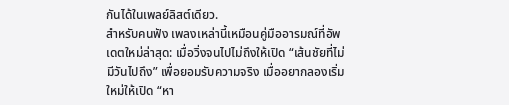กันได้ในเพลย์ลิสต์เดียว.
สำหรับคนฟัง เพลงเหล่านี้เหมือนคู่มืออารมณ์ที่อัพเดตใหม่ล่าสุด: เมื่อวิ่งจนไปไม่ถึงให้เปิด “เส้นชัยที่ไม่มีวันไปถึง” เพื่อยอมรับความจริง เมื่ออยากลองเริ่มใหม่ให้เปิด “หา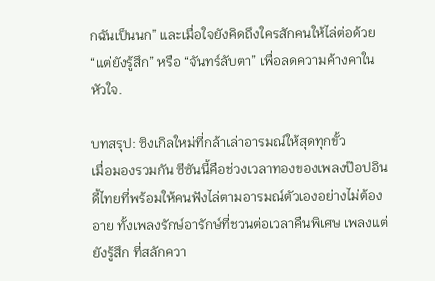กฉันเป็นนก” และเมื่อใจยังคิดถึงใครสักคนให้ไล่ต่อด้วย “แต่ยังรู้สึก” หรือ “จันทร์ลับตา” เพื่อลดความค้างคาในหัวใจ.

บทสรุป: ซิงเกิลใหม่ที่กล้าเล่าอารมณ์ให้สุดทุกขั้ว
เมื่อมองรวมกัน ซีซันนี้คือช่วงเวลาทองของเพลงป๊อปอินดี้ไทยที่พร้อมให้คนฟังไล่ตามอารมณ์ตัวเองอย่างไม่ต้องอาย ทั้งเพลงรักษ์อารักษ์ที่ชวนต่อเวลาคืนพิเศษ เพลงแต่ยังรู้สึก ที่สลักควา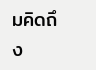มคิดถึง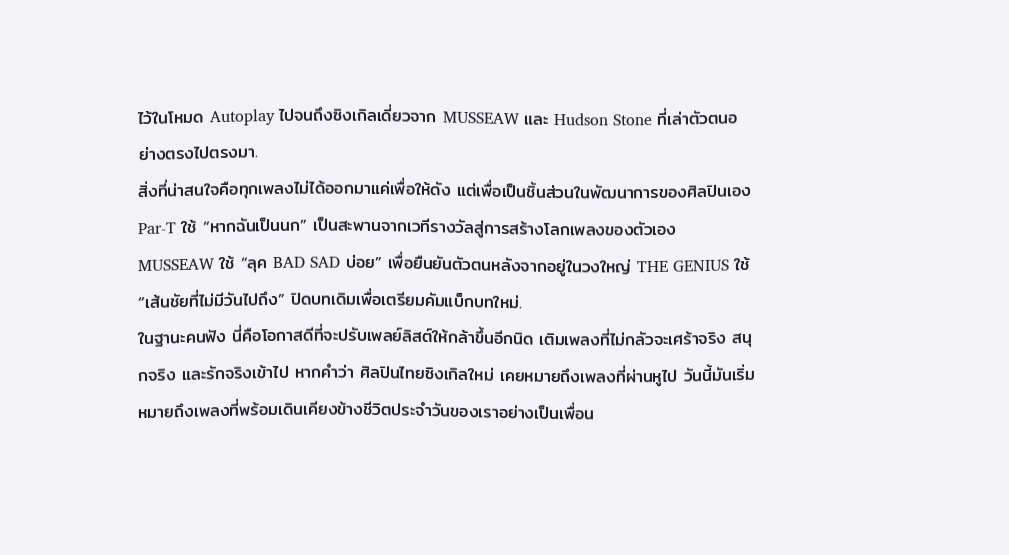ไว้ในโหมด Autoplay ไปจนถึงซิงเกิลเดี่ยวจาก MUSSEAW และ Hudson Stone ที่เล่าตัวตนอย่างตรงไปตรงมา.
สิ่งที่น่าสนใจคือทุกเพลงไม่ได้ออกมาแค่เพื่อให้ดัง แต่เพื่อเป็นชิ้นส่วนในพัฒนาการของศิลปินเอง Par-T ใช้ “หากฉันเป็นนก” เป็นสะพานจากเวทีรางวัลสู่การสร้างโลกเพลงของตัวเอง MUSSEAW ใช้ “ลุค BAD SAD บ่อย” เพื่อยืนยันตัวตนหลังจากอยู่ในวงใหญ่ THE GENIUS ใช้ “เส้นชัยที่ไม่มีวันไปถึง” ปิดบทเดิมเพื่อเตรียมคัมแบ็กบทใหม่.
ในฐานะคนฟัง นี่คือโอกาสดีที่จะปรับเพลย์ลิสต์ให้กล้าขึ้นอีกนิด เติมเพลงที่ไม่กลัวจะเศร้าจริง สนุกจริง และรักจริงเข้าไป หากคำว่า ศิลปินไทยซิงเกิลใหม่ เคยหมายถึงเพลงที่ผ่านหูไป วันนี้มันเริ่มหมายถึงเพลงที่พร้อมเดินเคียงข้างชีวิตประจำวันของเราอย่างเป็นเพื่อน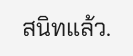สนิทแล้ว.